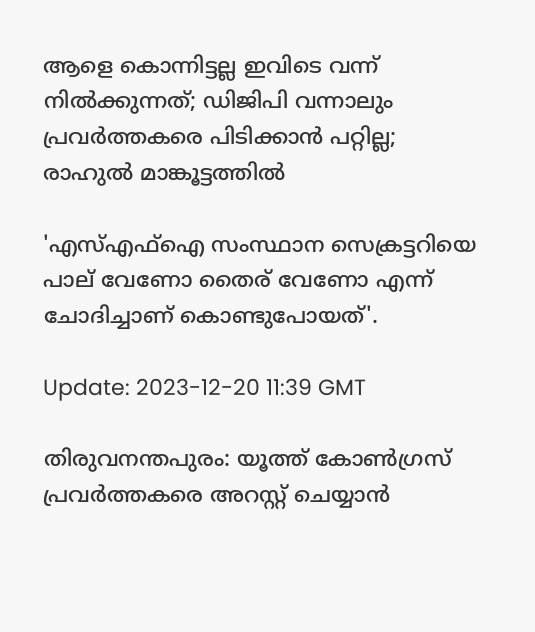ആളെ കൊന്നിട്ടല്ല ഇവിടെ വന്ന് നിൽക്കുന്നത്; ഡിജിപി വന്നാലും പ്രവർത്തകരെ പിടിക്കാൻ പറ്റില്ല; രാഹുൽ മാങ്കൂട്ടത്തിൽ

'എസ്എഫ്‌ഐ സംസ്ഥാന സെക്രട്ടറിയെ പാല് വേണോ തൈര് വേണോ എന്ന് ചോദിച്ചാണ് കൊണ്ടുപോയത്'.

Update: 2023-12-20 11:39 GMT

തിരുവനന്തപുരം: യൂത്ത് കോൺഗ്രസ് പ്രവർത്തകരെ അറസ്റ്റ് ചെയ്യാൻ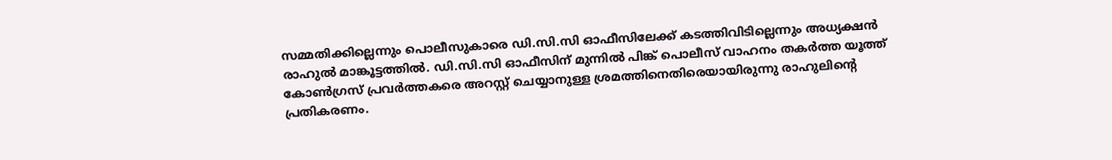സമ്മതിക്കില്ലെന്നും പൊലീസുകാരെ ഡി.സി.സി ഓഫീസിലേക്ക് കടത്തിവിടില്ലെന്നും അധ്യക്ഷൻ രാഹുൽ മാങ്കൂട്ടത്തിൽ. ഡി.സി.സി ഓഫീസിന് മുന്നിൽ പിങ്ക് പൊലീസ് വാഹനം തകർത്ത യൂത്ത് കോൺഗ്രസ് പ്രവർത്തകരെ അറസ്റ്റ് ചെയ്യാനുള്ള ശ്രമത്തിനെതിരെയായിരുന്നു രാഹുലിന്റെ പ്രതികരണം.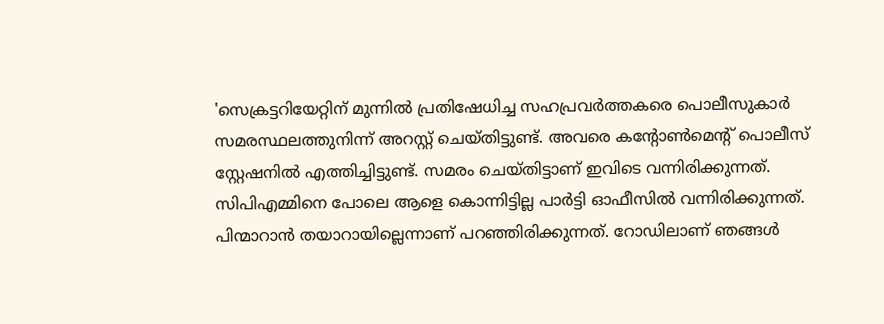'സെക്രട്ടറിയേറ്റിന് മുന്നിൽ പ്രതിഷേധിച്ച സഹപ്രവർത്തകരെ പൊലീസുകാർ സമരസ്ഥലത്തുനിന്ന് അറസ്റ്റ് ചെയ്തിട്ടുണ്ട്. അവരെ കന്റോൺമെന്റ് പൊലീസ് സ്റ്റേഷനിൽ എത്തിച്ചിട്ടുണ്ട്. സമരം ചെയ്തിട്ടാണ് ഇവിടെ വന്നിരിക്കുന്നത്. സിപിഎമ്മിനെ പോലെ ആളെ കൊന്നിട്ടില്ല പാർട്ടി ഓഫീസിൽ വന്നിരിക്കുന്നത്. പിന്മാറാൻ തയാറായില്ലെന്നാണ് പറഞ്ഞിരിക്കുന്നത്. റോഡിലാണ് ഞങ്ങൾ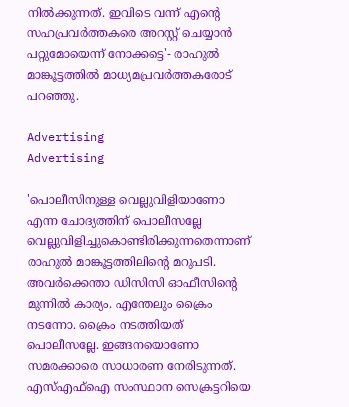നിൽക്കുന്നത്. ഇവിടെ വന്ന് എന്റെ സഹപ്രവർത്തകരെ അറസ്റ്റ് ചെയ്യാൻ പറ്റുമോയെന്ന് നോക്കട്ടെ'- രാഹുൽ മാങ്കൂട്ടത്തിൽ മാധ്യമപ്രവർത്തകരോട് പറഞ്ഞു.

Advertising
Advertising

'പൊലീസിനുള്ള വെല്ലുവിളിയാണോ എന്ന ചോദ്യത്തിന് പൊലീസല്ലേ വെല്ലുവിളിച്ചുകൊണ്ടിരിക്കുന്നതെന്നാണ് രാഹുൽ മാങ്കൂട്ടത്തിലിന്റെ മറുപടി. അവർക്കെന്താ ഡിസിസി ഓഫീസിന്റെ മുന്നിൽ കാര്യം. എന്തേലും ക്രൈം നടന്നോ. ക്രൈം നടത്തിയത് പൊലീസല്ലേ. ഇങ്ങനയൊണോ സമരക്കാരെ സാധാരണ നേരിടുന്നത്. എസ്എഫ്‌ഐ സംസ്ഥാന സെക്രട്ടറിയെ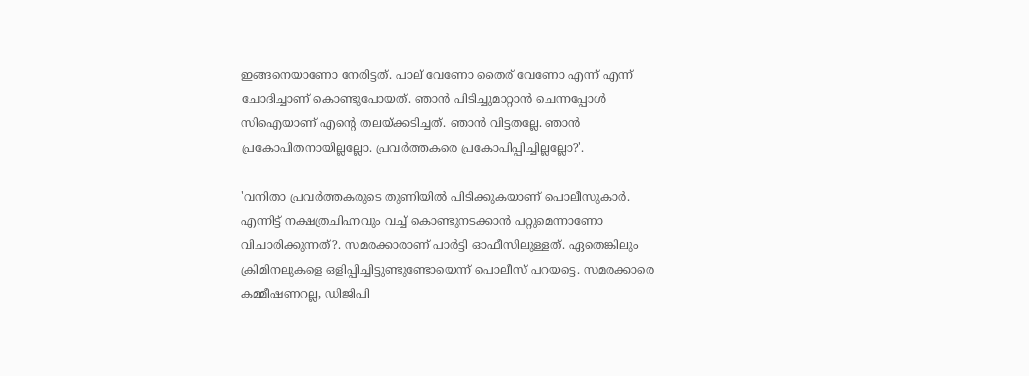ഇങ്ങനെയാണോ നേരിട്ടത്. പാല് വേണോ തൈര് വേണോ എന്ന് എന്ന് ചോദിച്ചാണ് കൊണ്ടുപോയത്. ഞാൻ പിടിച്ചുമാറ്റാൻ ചെന്നപ്പോൾ സിഐയാണ് എന്റെ തലയ്ക്കടിച്ചത്. ഞാൻ വിട്ടതല്ലേ. ഞാൻ പ്രകോപിതനായില്ലല്ലോ. പ്രവർത്തകരെ പ്രകോപിപ്പിച്ചില്ലല്ലോ?'.

'വനിതാ പ്രവർത്തകരുടെ തുണിയിൽ പിടിക്കുകയാണ് പൊലീസുകാർ. എന്നിട്ട് നക്ഷത്രചിഹ്നവും വച്ച് കൊണ്ടുനടക്കാൻ പറ്റുമെന്നാണോ വിചാരിക്കുന്നത്?. സമരക്കാരാണ് പാർട്ടി ഓഫീസിലുള്ളത്. ഏതെങ്കിലും ക്രിമിനലുകളെ ഒളിപ്പിച്ചിട്ടുണ്ടുണ്ടോയെന്ന് പൊലീസ് പറയട്ടെ. സമരക്കാരെ കമ്മീഷണറല്ല, ഡിജിപി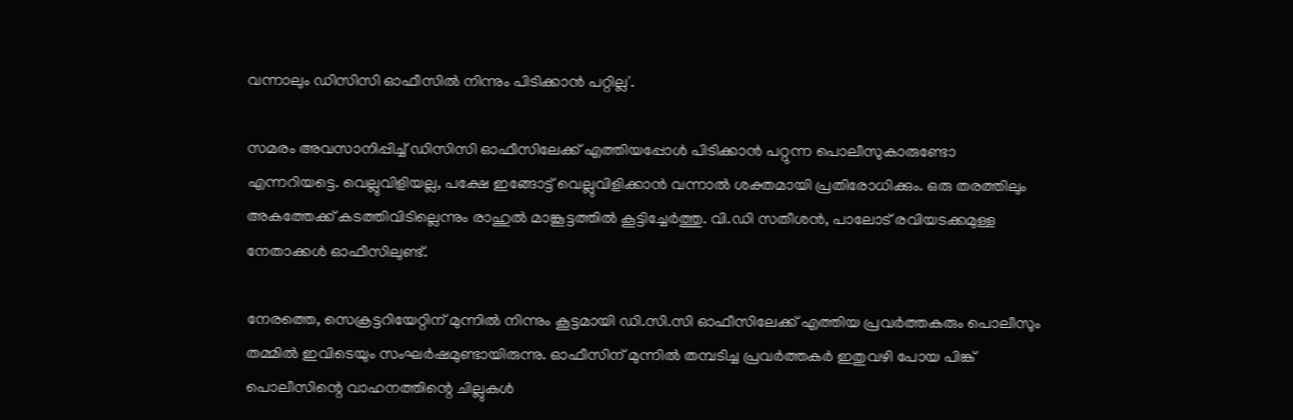വന്നാലും ഡിസിസി ഓഫീസിൽ നിന്നും പിടിക്കാൻ പറ്റില്ല'.

സമരം അവസാനിപ്പിച്ച് ഡിസിസി ഓഫീസിലേക്ക് എത്തിയപ്പോൾ പിടിക്കാൻ പറ്റുന്ന പൊലീസുകാരുണ്ടോ എന്നറിയട്ടെ. വെല്ലുവിളിയല്ല, പക്ഷേ ഇങ്ങോട്ട് വെല്ലുവിളിക്കാൻ വന്നാൽ ശക്തമായി പ്രതിരോധിക്കും. ഒരു തരത്തിലും അകത്തേക്ക് കടത്തിവിടില്ലെന്നും രാഹുൽ മാങ്കൂട്ടത്തിൽ കൂട്ടിച്ചേർത്തു. വി.ഡി സതീശൻ, പാലോട് രവിയടക്കമുള്ള നേതാക്കൾ ഓഫീസിലുണ്ട്.

നേരത്തെ, സെക്രട്ടറിയേറ്റിന് മുന്നിൽ നിന്നും കൂട്ടമായി ഡി.സി.സി ഓഫീസിലേക്ക് എത്തിയ പ്രവർത്തകരും പൊലീസും തമ്മിൽ ഇവിടെയും സംഘർഷമുണ്ടായിരുന്നു. ഓഫീസിന് മുന്നിൽ തമ്പടിച്ച പ്രവർത്തകർ ഇതുവഴി പോയ പിങ്ക് പൊലീസിന്റെ വാഹനത്തിന്റെ ചില്ലുകൾ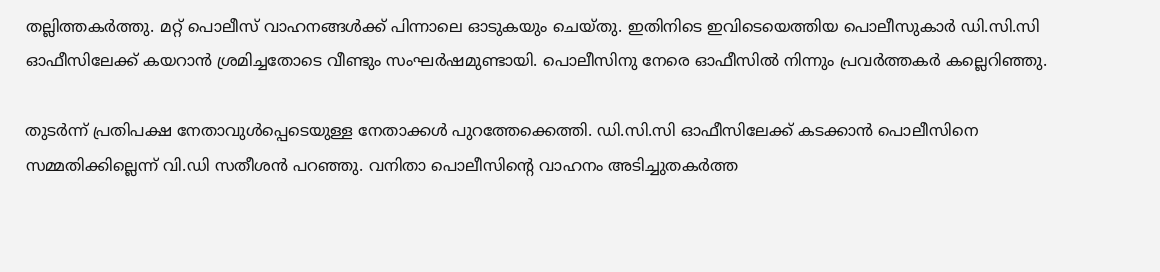തല്ലിത്തകർത്തു. മറ്റ് പൊലീസ് വാഹനങ്ങൾക്ക് പിന്നാലെ ഓടുകയും ചെയ്തു. ഇതിനിടെ ഇവിടെയെത്തിയ പൊലീസുകാർ ഡി.സി.സി ഓഫീസിലേക്ക് കയറാൻ ശ്രമിച്ചതോടെ വീണ്ടും സംഘർഷമുണ്ടായി. പൊലീസിനു നേരെ ഓഫീസിൽ നിന്നും പ്രവർത്തകർ കല്ലെറിഞ്ഞു.

തുടർന്ന് പ്രതിപക്ഷ നേതാവുൾപ്പെടെയുള്ള നേതാക്കൾ പുറത്തേക്കെത്തി. ഡി.സി.സി ഓഫീസിലേക്ക് കടക്കാൻ പൊലീസിനെ സമ്മതിക്കില്ലെന്ന് വി.ഡി സതീശൻ പറഞ്ഞു. വനിതാ പൊലീസിന്റെ വാഹനം അടിച്ചുതകർത്ത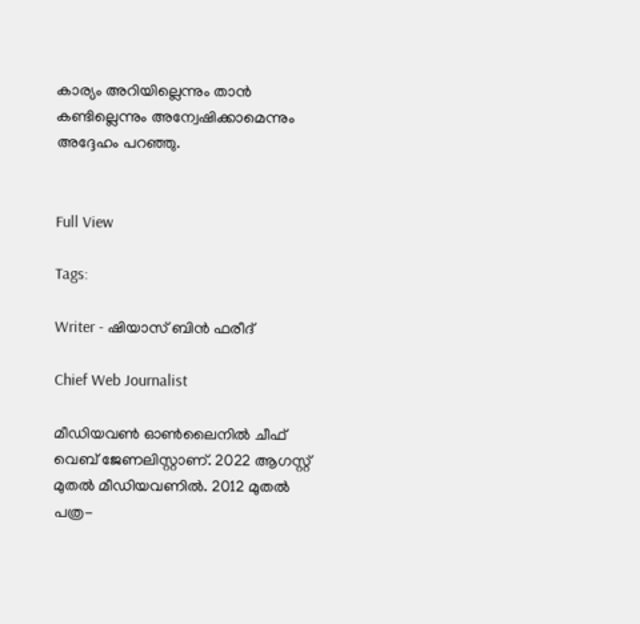കാര്യം അറിയില്ലെന്നും താൻ കണ്ടില്ലെന്നും അന്വേഷിക്കാമെന്നും അദ്ദേഹം പറഞ്ഞു.


Full View

Tags:

Writer - ഷിയാസ് ബിന്‍ ഫരീദ്

Chief Web Journalist

മീഡിയവണ്‍ ഓണ്‍ലൈനില്‍ ചീഫ് വെബ് ജേണലിസ്റ്റാണ്. 2022 ആഗസ്റ്റ് മുതല്‍ മീഡിയവണില്‍. 2012 മുതല്‍ പത്ര-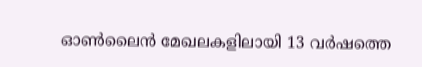ഓണ്‍ലൈന്‍ മേഖലകളിലായി 13 വര്‍ഷത്തെ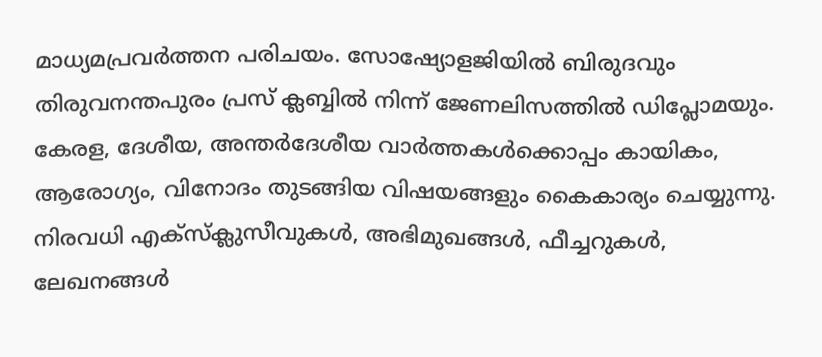മാധ്യമപ്രവര്‍ത്തന പരിചയം. സോഷ്യോളജിയില്‍ ബിരുദവും തിരുവനന്തപുരം പ്രസ് ക്ലബ്ബില്‍ നിന്ന് ജേണലിസത്തില്‍ ഡിപ്ലോമയും. കേരള, ദേശീയ, അന്തര്‍ദേശീയ വാര്‍ത്തകള്‍ക്കൊപ്പം കായികം, ആരോഗ്യം, വിനോദം തുടങ്ങിയ വിഷയങ്ങളും കൈകാര്യം ചെയ്യുന്നു. നിരവധി എക്സ്ക്ലുസീവുകള്‍, അഭിമുഖങ്ങള്‍, ഫീച്ചറുകള്‍, ലേഖനങ്ങള്‍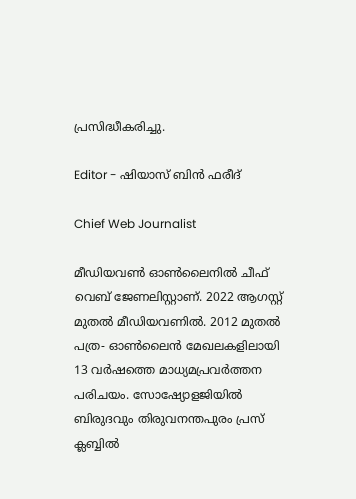പ്രസിദ്ധീകരിച്ചു.

Editor - ഷിയാസ് ബിന്‍ ഫരീദ്

Chief Web Journalist

മീഡിയവണ്‍ ഓണ്‍ലൈനില്‍ ചീഫ് വെബ് ജേണലിസ്റ്റാണ്. 2022 ആഗസ്റ്റ് മുതല്‍ മീഡിയവണില്‍. 2012 മുതല്‍ പത്ര- ഓണ്‍ലൈന്‍ മേഖലകളിലായി 13 വര്‍ഷത്തെ മാധ്യമപ്രവര്‍ത്തന പരിചയം. സോഷ്യോളജിയില്‍ ബിരുദവും തിരുവനന്തപുരം പ്രസ് ക്ലബ്ബില്‍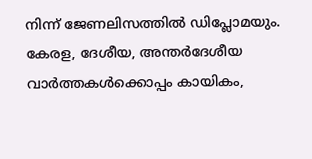നിന്ന് ജേണലിസത്തില്‍ ഡിപ്ലോമയും. കേരള, ദേശീയ, അന്തര്‍ദേശീയ വാര്‍ത്തകള്‍ക്കൊപ്പം കായികം,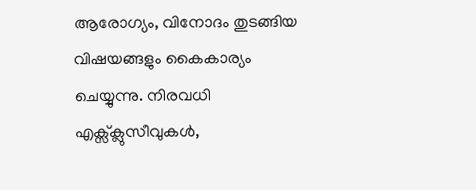ആരോഗ്യം, വിനോദം തുടങ്ങിയ വിഷയങ്ങളും കൈകാര്യം ചെയ്യുന്നു. നിരവധി എക്സ്ക്ലുസീവുകള്‍,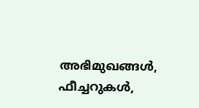അഭിമുഖങ്ങള്‍, ഫീച്ചറുകള്‍,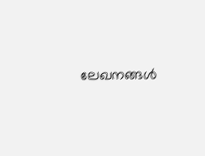ലേഖനങ്ങള്‍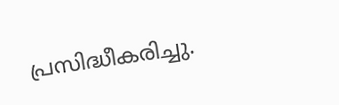പ്രസിദ്ധീകരിച്ചു.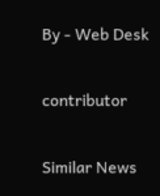By - Web Desk

contributor

Similar News